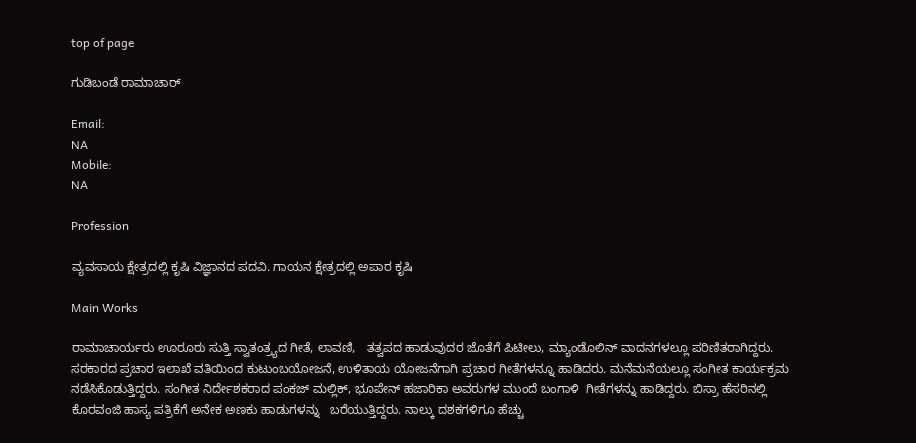top of page

ಗುಡಿಬಂಡೆ ರಾಮಾಚಾರ್

Email:
NA
Mobile:
NA

Profession

ವ್ಯವಸಾಯ ಕ್ಷೇತ್ರದಲ್ಲಿ ಕೃಷಿ ವಿಜ್ಞಾನದ ಪದವಿ. ಗಾಯನ ಕ್ಷೇತ್ರದಲ್ಲಿ ಅಪಾರ ಕೃಷಿ

Main Works

ರಾಮಾಚಾರ್ಯರು ಊರೂರು ಸುತ್ತಿ ಸ್ವಾತಂತ್ರ್ಯದ ಗೀತೆ, ಲಾವಣಿ,   ತತ್ವಪದ ಹಾಡುವುದರ ಜೊತೆಗೆ ಪಿಟೀಲು, ಮ್ಯಾಂಡೊಲಿನ್‌ ವಾದನಗಳಲ್ಲೂ ಪರಿಣಿತರಾಗಿದ್ದರು. ಸರಕಾರದ ಪ್ರಚಾರ ಇಲಾಖೆ ವತಿಯಿಂದ ಕುಟುಂಬಯೋಜನೆ, ಉಳಿತಾಯ ಯೋಜನೆಗಾಗಿ ಪ್ರಚಾರ ಗೀತೆಗಳನ್ನೂ ಹಾಡಿದರು. ಮನೆಮನೆಯಲ್ಲೂ ಸಂಗೀತ ಕಾರ್ಯಕ್ರಮ ನಡೆಸಿಕೊಡುತ್ತಿದ್ದರು. ಸಂಗೀತ ನಿರ್ದೇಶಕರಾದ ಪಂಕಜ್‌ ಮಲ್ಲಿಕ್‌, ಭೂಪೇನ್ ಹಜಾರಿಕಾ ಅವರುಗಳ ಮುಂದೆ ಬಂಗಾಳಿ  ಗೀತೆಗಳನ್ನು ಹಾಡಿದ್ದರು. ಬಿಸ್ರಾ ಹೆಸರಿನಲ್ಲಿ ಕೊರವಂಜಿ ಹಾಸ್ಯ ಪತ್ರಿಕೆಗೆ ಅನೇಕ ಅಣಕು ಹಾಡುಗಳನ್ನು   ಬರೆಯುತ್ತಿದ್ದರು. ನಾಲ್ಕು ದಶಕಗಳಿಗೂ ಹೆಚ್ಚು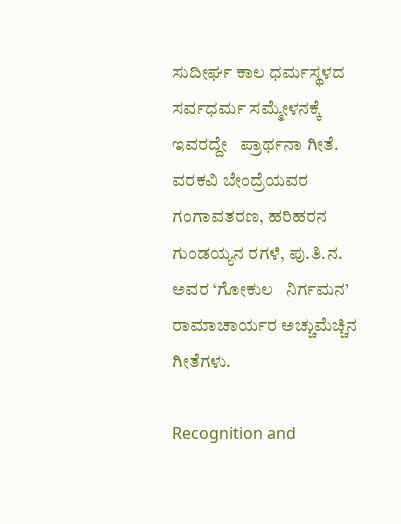ಸುದೀರ್ಘ ಕಾಲ ಧರ್ಮಸ್ಥಳದ ಸರ್ವಧರ್ಮ ಸಮ್ಮೇಳನಕ್ಕೆ ಇವರದ್ದೇ   ಪ್ರಾರ್ಥನಾ ಗೀತೆ. ವರಕವಿ ಬೇಂದ್ರೆಯವರ ಗಂಗಾವತರಣ, ಹರಿಹರನ ಗುಂಡಯ್ಯನ ರಗಳೆ, ಪು.ತಿ.ನ. ಅವರ ‘ಗೋಕುಲ   ನಿರ್ಗಮನ’ ರಾಮಾಚಾರ್ಯರ ಅಚ್ಚುಮೆಚ್ಚಿನ ಗೀತೆಗಳು.

Recognition and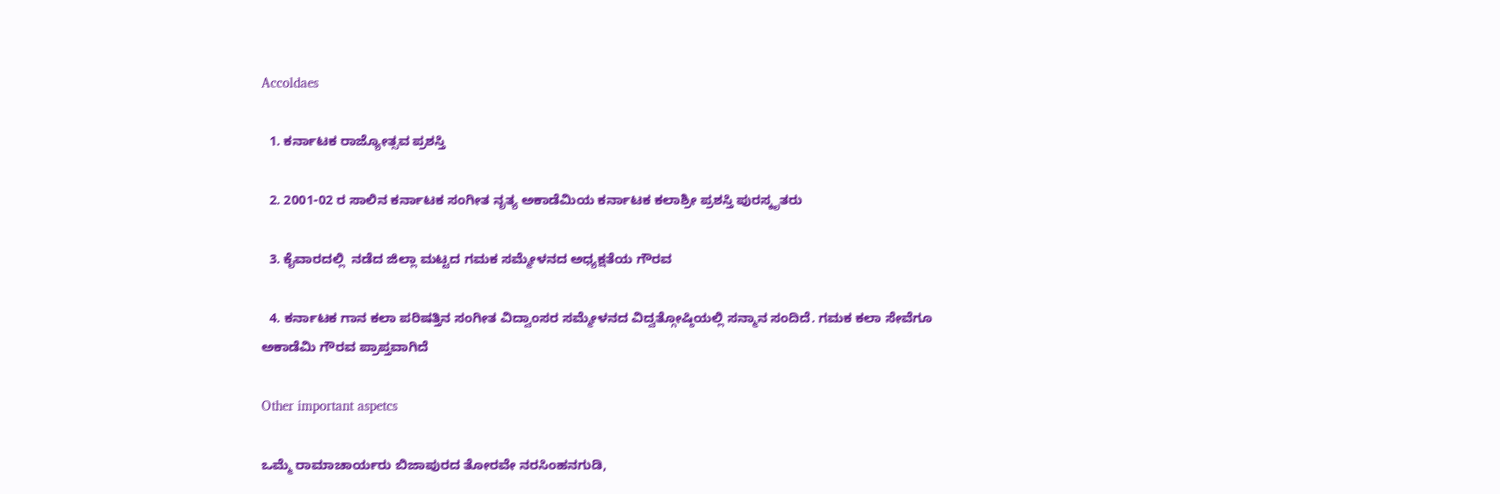Accoldaes

  1. ಕರ್ನಾಟಕ ರಾಜ್ಯೋತ್ಸವ ಪ್ರಶಸ್ತಿ

  2. 2001-02 ರ ಸಾಲಿನ ಕರ್ನಾಟಕ ಸಂಗೀತ ನೃತ್ಯ ಅಕಾಡೆಮಿಯ ಕರ್ನಾಟಕ ಕಲಾಶ್ರೀ ಪ್ರಶಸ್ತಿ ಪುರಸ್ಕೃತರು

  3. ಕೈವಾರದಲ್ಲಿ  ನಡೆದ ಜಿಲ್ಲಾ ಮಟ್ಟದ ಗಮಕ ಸಮ್ಮೇಳನದ ಅಧ್ಯಕ್ಷತೆಯ ಗೌರವ

  4. ಕರ್ನಾಟಕ ಗಾನ ಕಲಾ ಪರಿಷತ್ತಿನ ಸಂಗೀತ ವಿದ್ವಾಂಸರ ಸಮ್ಮೇಳನದ ವಿದ್ವತ್ಗೋಷ್ಠಿಯಲ್ಲಿ ಸನ್ಮಾನ ಸಂದಿದೆ. ಗಮಕ ಕಲಾ ಸೇವೆಗೂ  ಅಕಾಡೆಮಿ ಗೌರವ ಪ್ರಾಪ್ತವಾಗಿದೆ

Other important aspetcs

ಒಮ್ಮೆ ರಾಮಾಚಾರ್ಯರು ಬಿಜಾಪುರದ ತೋರವೇ ನರಸಿಂಹನಗುಡಿ,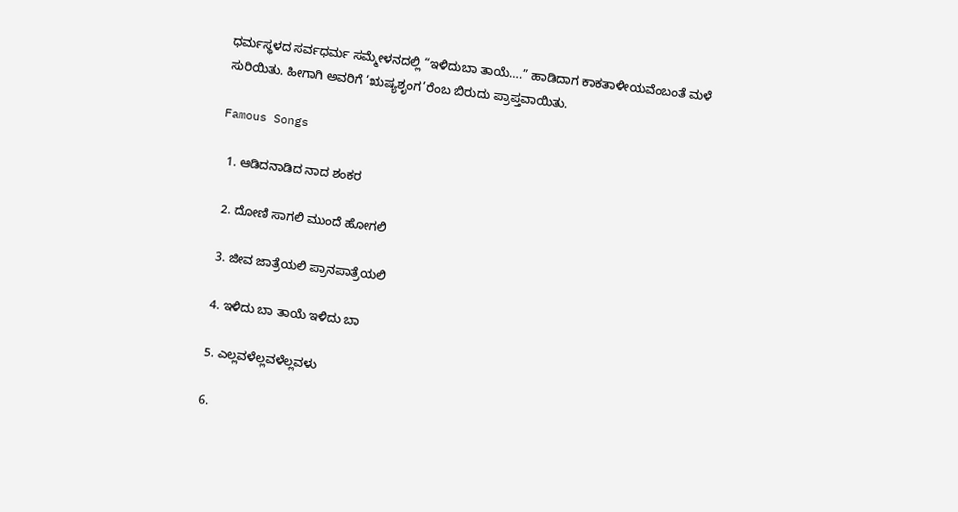ಧರ್ಮಸ್ಥಳದ ಸರ್ವಧರ್ಮ ಸಮ್ಮೇಳನದಲ್ಲಿ “ಇಳಿದುಬಾ ತಾಯೆ….” ಹಾಡಿದಾಗ ಕಾಕತಾಳೀಯವೆಂಬಂತೆ ಮಳೆ ಸುರಿಯಿತು. ಹೀಗಾಗಿ ಅವರಿಗೆ ‘ಋಷ್ಯಶೃಂಗ’ರೆಂಬ ಬಿರುದು ಪ್ರಾಪ್ತವಾಯಿತು.

Famous Songs

  1. ಆಡಿದನಾಡಿದ ನಾದ ಶಂಕರ

  2. ದೋಣಿ ಸಾಗಲಿ ಮುಂದೆ ಹೋಗಲಿ

  3. ಜೀವ ಜಾತ್ರೆಯಲಿ ಪ್ರಾನಪಾತ್ರೆಯಲಿ

  4. ಇಳಿದು ಬಾ ತಾಯೆ ಇಳಿದು ಬಾ

  5. ಎಲ್ಲವಳೆಲ್ಲವಳೆಲ್ಲವಳು

  6.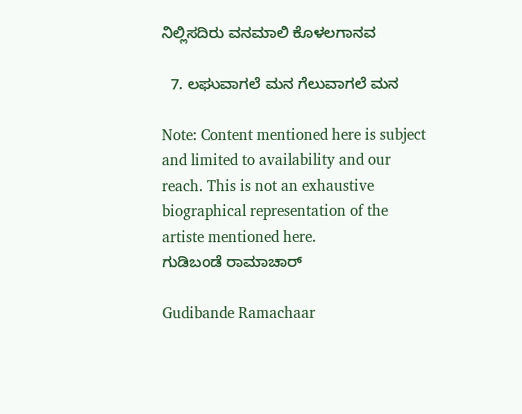ನಿಲ್ಲಿಸದಿರು ವನಮಾಲಿ ಕೊಳಲಗಾನವ

  7. ಲಘುವಾಗಲೆ ಮನ ಗೆಲುವಾಗಲೆ ಮನ

Note: Content mentioned here is subject and limited to availability and our reach. This is not an exhaustive biographical representation of the artiste mentioned here.
ಗುಡಿಬಂಡೆ ರಾಮಾಚಾರ್

Gudibande Ramachaar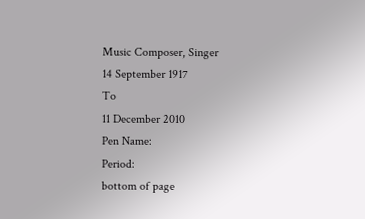Music Composer, Singer
14 September 1917
To
11 December 2010
Pen Name:
Period:
bottom of page